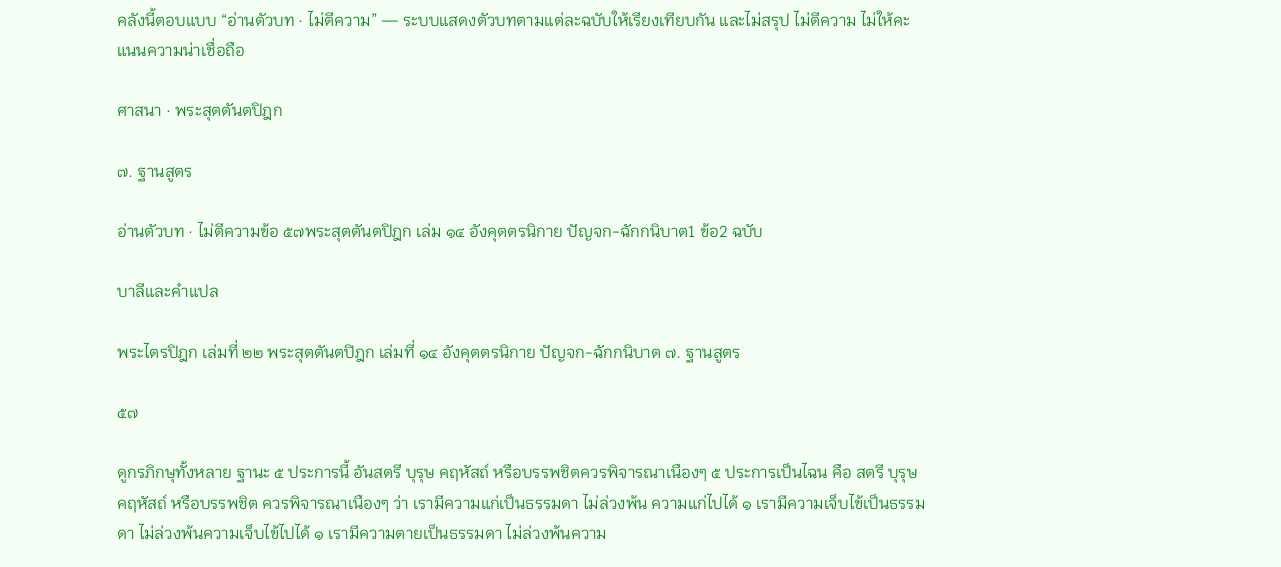คลังนี้ตอบแบบ “อ่านตัวบท · ไม่ตีความ” — ระบบแสดงตัวบทตามแต่ละฉบับให้เรียงเทียบกัน และไม่สรุป ไม่ตีความ ไม่ให้คะแนนความน่าเชื่อถือ

ศาสนา · พระสุตตันตปิฎก

๗. ฐานสูตร

อ่านตัวบท · ไม่ตีความข้อ ๕๗พระสุตตันตปิฎก เล่ม ๑๔ อังคุตตรนิกาย ปัญจก-ฉักกนิบาต1 ข้อ2 ฉบับ

บาลีและคำแปล

พระไตรปิฎก เล่มที่ ๒๒ พระสุตตันตปิฎก เล่มที่ ๑๔ อังคุตตรนิกาย ปัญจก-ฉักกนิบาต ๗. ฐานสูตร

๕๗

ดูกรภิกษุทั้งหลาย ฐานะ ๕ ประการนี้ อันสตรี บุรุษ คฤหัสถ์ หรือบรรพชิตควรพิจารณาเนืองๆ ๕ ประการเป็นไฉน คือ สตรี บุรุษ คฤหัสถ์ หรือบรรพชิต ควรพิจารณาเนืองๆ ว่า เรามีความแก่เป็นธรรมดา ไม่ล่วงพ้น ความแก่ไปได้ ๑ เรามีความเจ็บไข้เป็นธรรมดา ไม่ล่วงพ้นความเจ็บไข้ไปได้ ๑ เรามีความตายเป็นธรรมดา ไม่ล่วงพ้นความ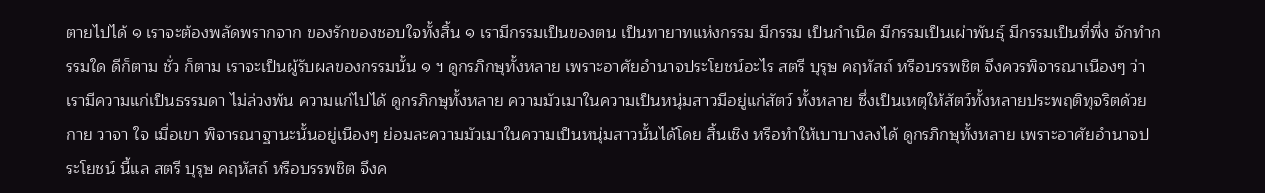ตายไปได้ ๑ เราจะต้องพลัดพรากจาก ของรักของชอบใจทั้งสิ้น ๑ เรามีกรรมเป็นของตน เป็นทายาทแห่งกรรม มีกรรม เป็นกำเนิด มีกรรมเป็นเผ่าพันธุ์ มีกรรมเป็นที่พึ่ง จักทำกรรมใด ดีก็ตาม ชั่ว ก็ตาม เราจะเป็นผู้รับผลของกรรมนั้น ๑ ฯ ดูกรภิกษุทั้งหลาย เพราะอาศัยอำนาจประโยชน์อะไร สตรี บุรุษ คฤหัสถ์ หรือบรรพชิต จึงควรพิจารณาเนืองๆ ว่า เรามีความแก่เป็นธรรมดา ไม่ล่วงพ้น ความแก่ไปได้ ดูกรภิกษุทั้งหลาย ความมัวเมาในความเป็นหนุ่มสาวมีอยู่แก่สัตว์ ทั้งหลาย ซึ่งเป็นเหตุให้สัตว์ทั้งหลายประพฤติทุจริตด้วยกาย วาจา ใจ เมื่อเขา พิจารณาฐานะนั้นอยู่เนืองๆ ย่อมละความมัวเมาในความเป็นหนุ่มสาวนั้นได้โดย สิ้นเชิง หรือทำให้เบาบางลงได้ ดูกรภิกษุทั้งหลาย เพราะอาศัยอำนาจประโยชน์ นี้แล สตรี บุรุษ คฤหัสถ์ หรือบรรพชิต จึงค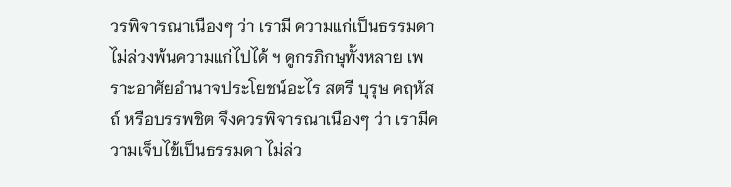วรพิจารณาเนืองๆ ว่า เรามี ความแก่เป็นธรรมดา ไม่ล่วงพ้นความแก่ไปได้ ฯ ดูกรภิกษุทั้งหลาย เพราะอาศัยอำนาจประโยชน์อะไร สตรี บุรุษ คฤหัสถ์ หรือบรรพชิต จึงควรพิจารณาเนืองๆ ว่า เรามีความเจ็บไข้เป็นธรรมดา ไม่ล่ว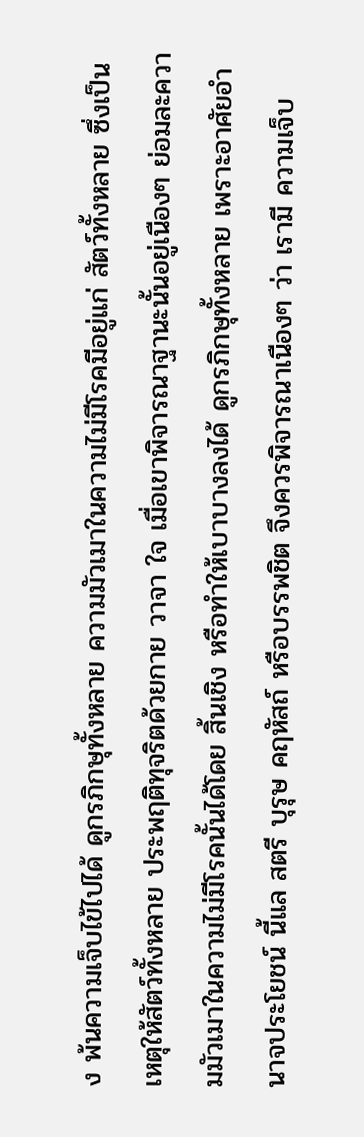ง พ้นความเจ็บไข้ไปได้ ดูกรภิกษุทั้งหลาย ความมัวเมาในความไม่มีโรคมีอยู่แก่ สัตว์ทั้งหลาย ซึ่งเป็นเหตุให้สัตว์ทั้งหลาย ประพฤติทุจริตด้วยกาย วาจา ใจ เมื่อเขาพิจารณาฐานะนั้นอยู่เนืองๆ ย่อมละความมัวเมาในความไม่มีโรคนั้นได้โดย สิ้นเชิง หรือทำให้เบาบางลงได้ ดูกรภิกษุทั้งหลาย เพราะอาศัยอำนาจประโยชน์ นี้แล สตรี บุรุษ คฤหัสถ์ หรือบรรพชิต จึงควรพิจารณาเนืองๆ ว่า เรามี ความเจ็บ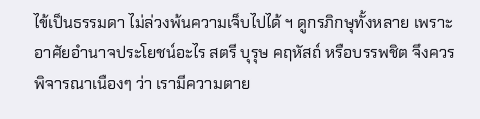ไข้เป็นธรรมดา ไม่ล่วงพ้นความเจ็บไปได้ ฯ ดูกรภิกษุทั้งหลาย เพราะอาศัยอำนาจประโยชน์อะไร สตรี บุรุษ คฤหัสถ์ หรือบรรพชิต จึงควรพิจารณาเนืองๆ ว่า เรามีความตาย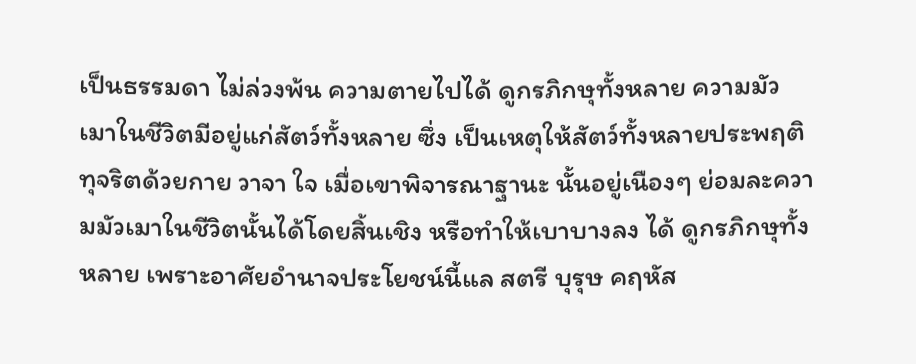เป็นธรรมดา ไม่ล่วงพ้น ความตายไปได้ ดูกรภิกษุทั้งหลาย ความมัวเมาในชีวิตมีอยู่แก่สัตว์ทั้งหลาย ซึ่ง เป็นเหตุให้สัตว์ทั้งหลายประพฤติทุจริตด้วยกาย วาจา ใจ เมื่อเขาพิจารณาฐานะ นั้นอยู่เนืองๆ ย่อมละความมัวเมาในชีวิตนั้นได้โดยสิ้นเชิง หรือทำให้เบาบางลง ได้ ดูกรภิกษุทั้งหลาย เพราะอาศัยอำนาจประโยชน์นี้แล สตรี บุรุษ คฤหัส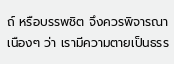ถ์ หรือบรรพชิต จึงควรพิจารณาเนืองๆ ว่า เรามีความตายเป็นธรร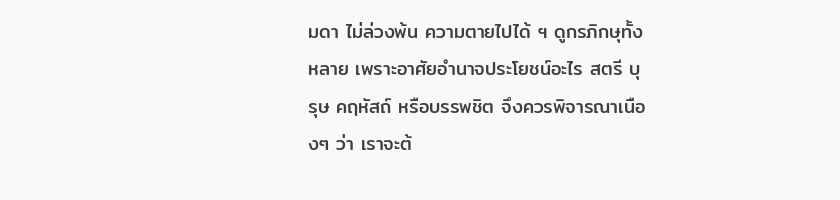มดา ไม่ล่วงพ้น ความตายไปได้ ฯ ดูกรภิกษุทั้งหลาย เพราะอาศัยอำนาจประโยชน์อะไร สตรี บุรุษ คฤหัสถ์ หรือบรรพชิต จึงควรพิจารณาเนืองๆ ว่า เราจะต้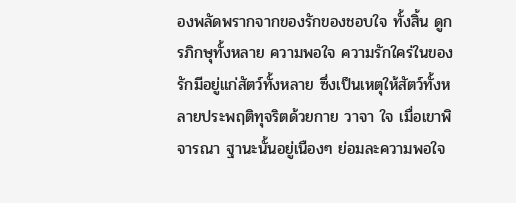องพลัดพรากจากของรักของชอบใจ ทั้งสิ้น ดูกรภิกษุทั้งหลาย ความพอใจ ความรักใคร่ในของรักมีอยู่แก่สัตว์ทั้งหลาย ซึ่งเป็นเหตุให้สัตว์ทั้งหลายประพฤติทุจริตด้วยกาย วาจา ใจ เมื่อเขาพิจารณา ฐานะนั้นอยู่เนืองๆ ย่อมละความพอใจ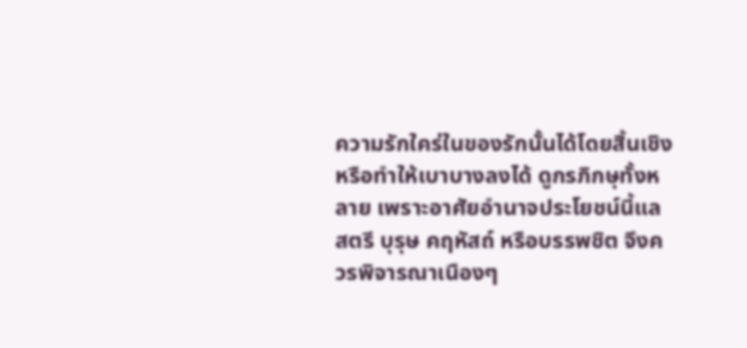ความรักใคร่ในของรักนั้นได้โดยสิ้นเชิง หรือทำให้เบาบางลงได้ ดูกรภิกษุทั้งหลาย เพราะอาศัยอำนาจประโยชน์นี้แล สตรี บุรุษ คฤหัสถ์ หรือบรรพชิต จึงควรพิจารณาเนืองๆ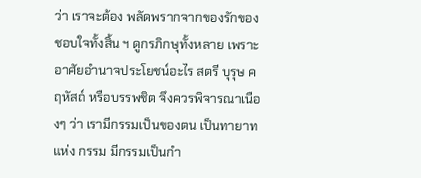ว่า เราจะต้อง พลัดพรากจากของรักของชอบใจทั้งสิ้น ฯ ดูกรภิกษุทั้งหลาย เพราะอาศัยอำนาจประโยชน์อะไร สตรี บุรุษ คฤหัสถ์ หรือบรรพชิต จึงควรพิจารณาเนืองๆ ว่า เรามีกรรมเป็นของตน เป็นทายาทแห่ง กรรม มีกรรมเป็นกำ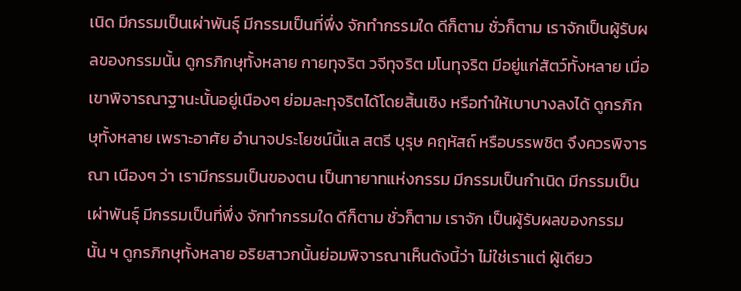เนิด มีกรรมเป็นเผ่าพันธุ์ มีกรรมเป็นที่พึ่ง จักทำกรรมใด ดีก็ตาม ชั่วก็ตาม เราจักเป็นผู้รับผลของกรรมนั้น ดูกรภิกษุทั้งหลาย กายทุจริต วจีทุจริต มโนทุจริต มีอยู่แก่สัตว์ทั้งหลาย เมื่อเขาพิจารณาฐานะนั้นอยู่เนืองๆ ย่อมละทุจริตได้โดยสิ้นเชิง หรือทำให้เบาบางลงได้ ดูกรภิกษุทั้งหลาย เพราะอาศัย อำนาจประโยชน์นี้แล สตรี บุรุษ คฤหัสถ์ หรือบรรพชิต จึงควรพิจารณา เนืองๆ ว่า เรามีกรรมเป็นของตน เป็นทายาทแห่งกรรม มีกรรมเป็นกำเนิด มีกรรมเป็นเผ่าพันธุ์ มีกรรมเป็นที่พึ่ง จักทำกรรมใด ดีก็ตาม ชั่วก็ตาม เราจัก เป็นผู้รับผลของกรรมนั้น ฯ ดูกรภิกษุทั้งหลาย อริยสาวกนั้นย่อมพิจารณาเห็นดังนี้ว่า ไม่ใช่เราแต่ ผู้เดียว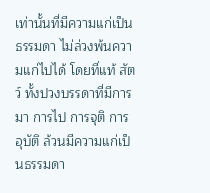เท่านั้นที่มีความแก่เป็นธรรมดา ไม่ล่วงพ้นความแก่ไปได้ โดยที่แท้ สัตว์ ทั้งปวงบรรดาที่มีการมา การไป การจุติ การอุบัติ ล้วนมีความแก่เป็นธรรมดา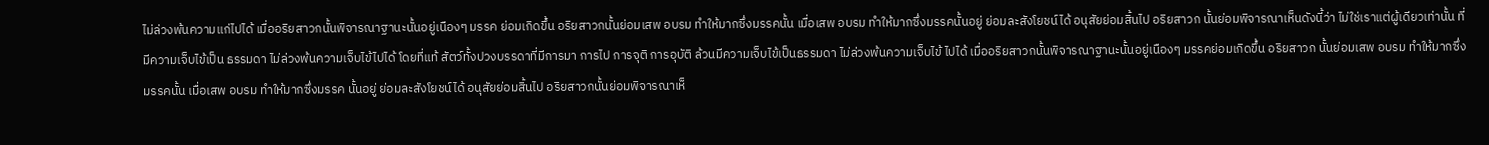ไม่ล่วงพ้นความแก่ไปได้ เมื่ออริยสาวกนั้นพิจารณาฐานะนั้นอยู่เนืองๆ มรรค ย่อมเกิดขึ้น อริยสาวกนั้นย่อมเสพ อบรม ทำให้มากซึ่งมรรคนั้น เมื่อเสพ อบรม ทำให้มากซึ่งมรรคนั้นอยู่ ย่อมละสังโยชน์ได้ อนุสัยย่อมสิ้นไป อริยสาวก นั้นย่อมพิจารณาเห็นดังนี้ว่า ไม่ใช่เราแต่ผู้เดียวเท่านั้น ที่มีความเจ็บไข้เป็น ธรรมดา ไม่ล่วงพ้นความเจ็บไข้ไปได้ โดยที่แท้ สัตว์ทั้งปวงบรรดาที่มีการมา การไป การจุติ การอุบัติ ล้วนมีความเจ็บไข้เป็นธรรมดา ไม่ล่วงพ้นความเจ็บไข้ ไปได้ เมื่ออริยสาวกนั้นพิจารณาฐานะนั้นอยู่เนืองๆ มรรคย่อมเกิดขึ้น อริยสาวก นั้นย่อมเสพ อบรม ทำให้มากซึ่งมรรคนั้น เมื่อเสพ อบรม ทำให้มากซึ่งมรรค นั้นอยู่ ย่อมละสังโยชน์ได้ อนุสัยย่อมสิ้นไป อริยสาวกนั้นย่อมพิจารณาเห็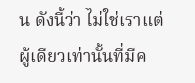น ดังนี้ว่า ไม่ใช่เราแต่ผู้เดียวเท่านั้นที่มีค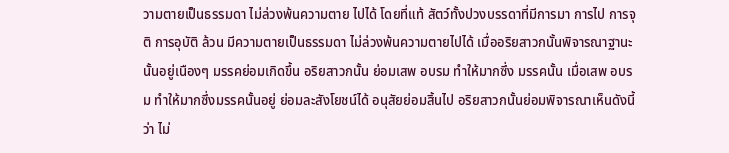วามตายเป็นธรรมดา ไม่ล่วงพ้นความตาย ไปได้ โดยที่แท้ สัตว์ทั้งปวงบรรดาที่มีการมา การไป การจุติ การอุบัติ ล้วน มีความตายเป็นธรรมดา ไม่ล่วงพ้นความตายไปได้ เมื่ออริยสาวกนั้นพิจารณาฐานะ นั้นอยู่เนืองๆ มรรคย่อมเกิดขึ้น อริยสาวกนั้น ย่อมเสพ อบรม ทำให้มากซึ่ง มรรคนั้น เมื่อเสพ อบรม ทำให้มากซึ่งมรรคนั้นอยู่ ย่อมละสังโยชน์ได้ อนุสัยย่อมสิ้นไป อริยสาวกนั้นย่อมพิจารณาเห็นดังนี้ว่า ไม่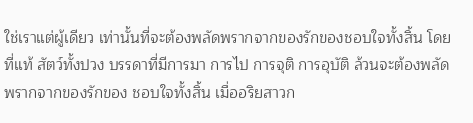ใช่เราแต่ผู้เดียว เท่านั้นที่จะต้องพลัดพรากจากของรักของชอบใจทั้งสิ้น โดยที่แท้ สัตว์ทั้งปวง บรรดาที่มีการมา การไป การจุติ การอุบัติ ล้วนจะต้องพลัดพรากจากของรักของ ชอบใจทั้งสิ้น เมื่ออริยสาวก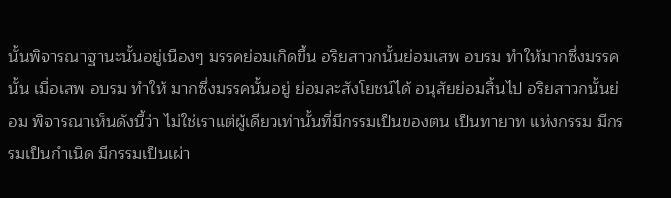นั้นพิจารณาฐานะนั้นอยู่เนืองๆ มรรคย่อมเกิดขึ้น อริยสาวกนั้นย่อมเสพ อบรม ทำให้มากซึ่งมรรคนั้น เมื่อเสพ อบรม ทำให้ มากซึ่งมรรคนั้นอยู่ ย่อมละสังโยชน์ได้ อนุสัยย่อมสิ้นไป อริยสาวกนั้นย่อม พิจารณาเห็นดังนี้ว่า ไม่ใช่เราแต่ผู้เดียวเท่านั้นที่มีกรรมเป็นของตน เป็นทายาท แห่งกรรม มีกรรมเป็นกำเนิด มีกรรมเป็นเผ่า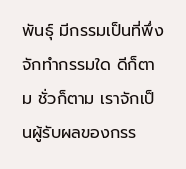พันธุ์ มีกรรมเป็นที่พึ่ง จักทำกรรมใด ดีก็ตาม ชั่วก็ตาม เราจักเป็นผู้รับผลของกรร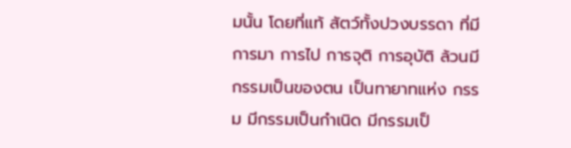มนั้น โดยที่แท้ สัตว์ทั้งปวงบรรดา ที่มีการมา การไป การจุติ การอุบัติ ล้วนมีกรรมเป็นของตน เป็นทายาทแห่ง กรรม มีกรรมเป็นกำเนิด มีกรรมเป็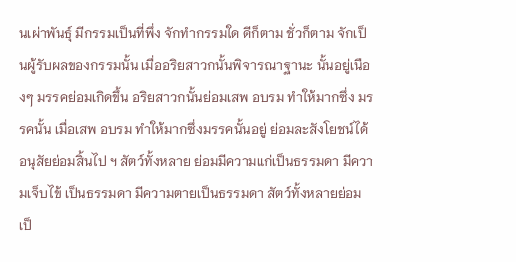นเผ่าพันธุ์ มีกรรมเป็นที่พึ่ง จักทำกรรมใด ดีก็ตาม ชั่วก็ตาม จักเป็นผู้รับผลของกรรมนั้น เมื่ออริยสาวกนั้นพิจารณาฐานะ นั้นอยู่เนืองๆ มรรคย่อมเกิดขึ้น อริยสาวกนั้นย่อมเสพ อบรม ทำให้มากซึ่ง มรรคนั้น เมื่อเสพ อบรม ทำให้มากซึ่งมรรคนั้นอยู่ ย่อมละสังโยชน์ได้ อนุสัยย่อมสิ้นไป ฯ สัตว์ทั้งหลาย ย่อมมีความแก่เป็นธรรมดา มีความเจ็บไข้ เป็นธรรมดา มีความตายเป็นธรรมดา สัตว์ทั้งหลายย่อม เป็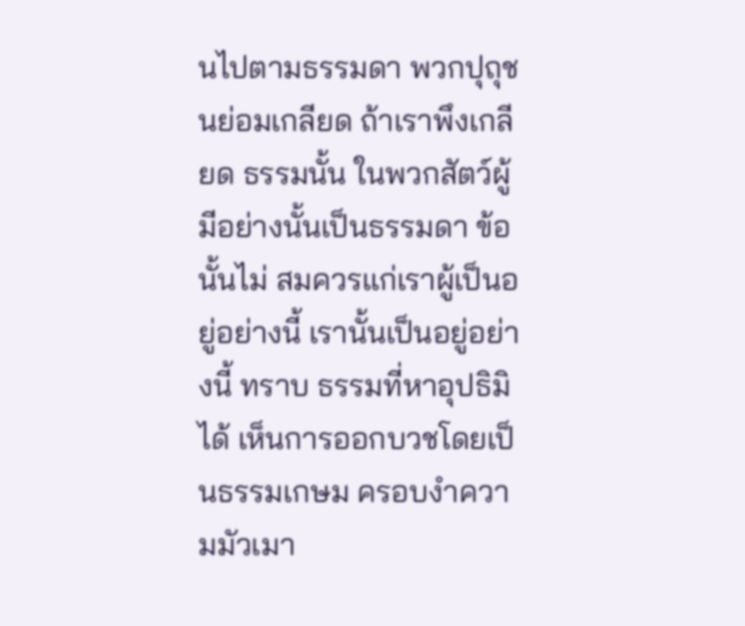นไปตามธรรมดา พวกปุถุชนย่อมเกลียด ถ้าเราพึงเกลียด ธรรมนั้น ในพวกสัตว์ผู้มีอย่างนั้นเป็นธรรมดา ข้อนั้นไม่ สมควรแก่เราผู้เป็นอยู่อย่างนี้ เรานั้นเป็นอยู่อย่างนี้ ทราบ ธรรมที่หาอุปธิมิได้ เห็นการออกบวชโดยเป็นธรรมเกษม ครอบงำความมัวเมา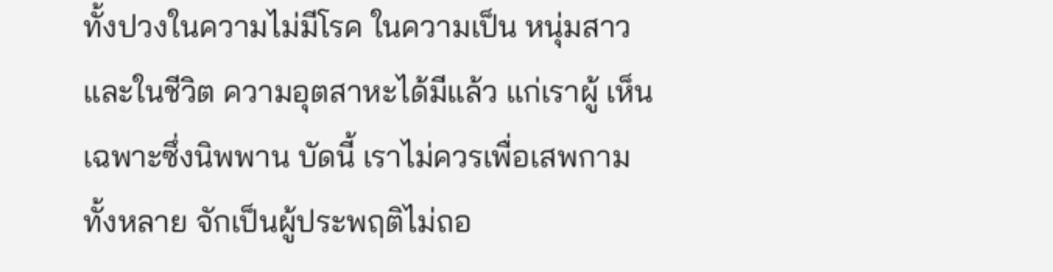ทั้งปวงในความไม่มีโรค ในความเป็น หนุ่มสาว และในชีวิต ความอุตสาหะได้มีแล้ว แก่เราผู้ เห็นเฉพาะซึ่งนิพพาน บัดนี้ เราไม่ควรเพื่อเสพกามทั้งหลาย จักเป็นผู้ประพฤติไม่ถอ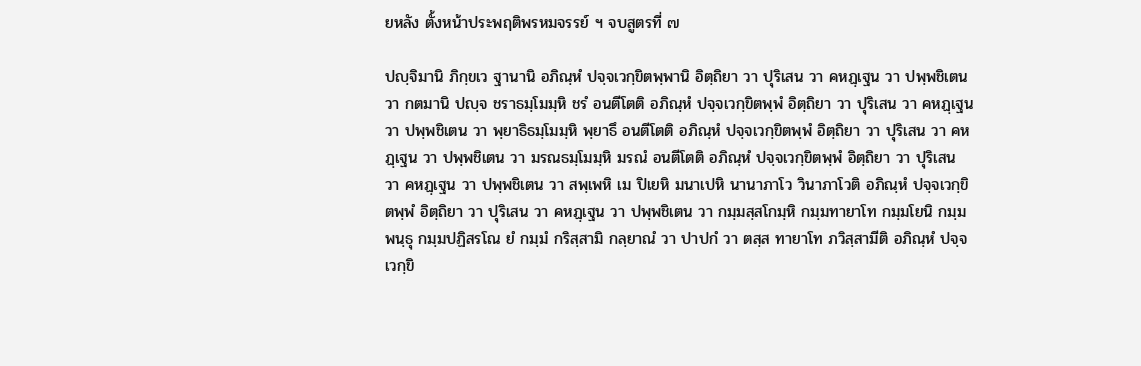ยหลัง ตั้งหน้าประพฤติพรหมจรรย์ ฯ จบสูตรที่ ๗

ปญฺจิมานิ ภิกฺขเว ฐานานิ อภิณฺหํ ปจฺจเวกฺขิตพฺพานิ อิตฺถิยา วา ปุริเสน วา คหฏฺเฐน วา ปพฺพชิเตน วา กตมานิ ปญฺจ ชราธมฺโมมฺหิ ชรํ อนตีโตติ อภิณฺหํ ปจฺจเวกฺขิตพฺพํ อิตฺถิยา วา ปุริเสน วา คหฏฺเฐน วา ปพฺพชิเตน วา พฺยาธิธมฺโมมฺหิ พฺยาธึ อนตีโตติ อภิณฺหํ ปจฺจเวกฺขิตพฺพํ อิตฺถิยา วา ปุริเสน วา คหฏฺเฐน วา ปพฺพชิเตน วา มรณธมฺโมมฺหิ มรณํ อนตีโตติ อภิณฺหํ ปจฺจเวกฺขิตพฺพํ อิตฺถิยา วา ปุริเสน วา คหฏฺเฐน วา ปพฺพชิเตน วา สพฺเพหิ เม ปิเยหิ มนาเปหิ นานาภาโว วินาภาโวติ อภิณฺหํ ปจฺจเวกฺขิตพฺพํ อิตฺถิยา วา ปุริเสน วา คหฏฺเฐน วา ปพฺพชิเตน วา กมฺมสฺสโกมฺหิ กมฺมทายาโท กมฺมโยนิ กมฺมพนฺธุ กมฺมปฏิสรโณ ยํ กมฺมํ กริสฺสามิ กลฺยาณํ วา ปาปกํ วา ตสฺส ทายาโท ภวิสฺสามีติ อภิณฺหํ ปจฺจเวกฺขิ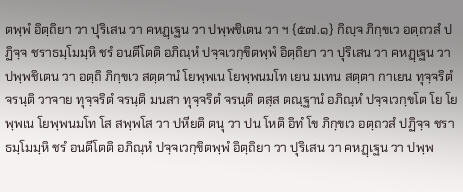ตพฺพํ อิตฺถิยา วา ปุริเสน วา คหฏฺเฐน วา ปพฺพชิเตน วา ฯ {๕๗.๑} กิญฺจ ภิกฺขเว อตฺถวสํ ปฏิจฺจ ชราธมฺโมมฺหิ ชรํ อนตีโตติ อภิณฺหํ ปจฺจเวกฺขิตพฺพํ อิตฺถิยา วา ปุริเสน วา คหฏฺเฐน วา ปพฺพชิเตน วา อตฺถิ ภิกฺขเว สตฺตานํ โยพฺพเน โยพฺพนมโท เยน มเทน สตฺตา กาเยน ทุจฺจริตํ จรนฺติ วาจาย ทุจฺจริตํ จรนฺติ มนสา ทุจฺจริตํ จรนฺติ ตสฺส ตณฺฐานํ อภิณฺหํ ปจฺจเวกฺขโต โย โยพฺพเน โยพฺพนมโท โส สพฺพโส วา ปหียติ ตนุ วา ปน โหติ อิทํ โข ภิกฺขเว อตฺถวสํ ปฏิจฺจ ชราธมฺโมมฺหิ ชรํ อนตีโตติ อภิณฺหํ ปจฺจเวกฺขิตพฺพํ อิตฺถิยา วา ปุริเสน วา คหฏฺเฐน วา ปพฺพ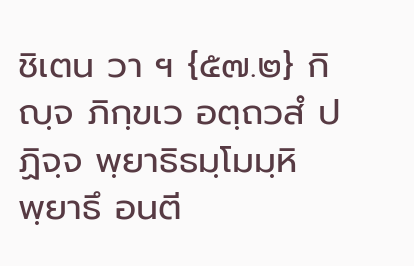ชิเตน วา ฯ {๕๗.๒} กิญฺจ ภิกฺขเว อตฺถวสํ ปฏิจฺจ พฺยาธิธมฺโมมฺหิ พฺยาธึ อนตี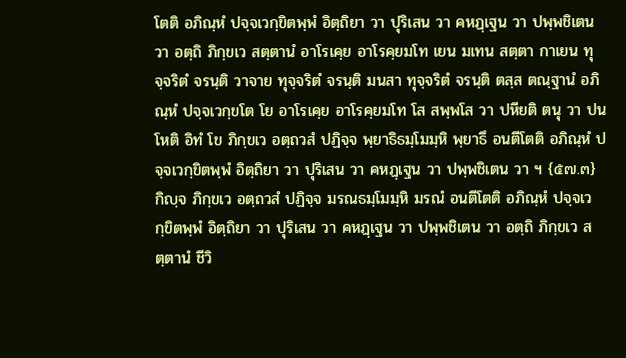โตติ อภิณฺหํ ปจฺจเวกฺขิตพฺพํ อิตฺถิยา วา ปุริเสน วา คหฏฺเฐน วา ปพฺพชิเตน วา อตฺถิ ภิกฺขเว สตฺตานํ อาโรเคฺย อาโรคฺยมโท เยน มเทน สตฺตา กาเยน ทุจฺจริตํ จรนฺติ วาจาย ทุจฺจริตํ จรนฺติ มนสา ทุจฺจริตํ จรนฺติ ตสฺส ตณฺฐานํ อภิณฺหํ ปจฺจเวกฺขโต โย อาโรเคฺย อาโรคฺยมโท โส สพฺพโส วา ปหียติ ตนุ วา ปน โหติ อิทํ โข ภิกฺขเว อตฺถวสํ ปฏิจฺจ พฺยาธิธมฺโมมฺหิ พฺยาธึ อนตีโตติ อภิณฺหํ ปจฺจเวกฺขิตพฺพํ อิตฺถิยา วา ปุริเสน วา คหฏฺเฐน วา ปพฺพชิเตน วา ฯ {๕๗.๓} กิญฺจ ภิกฺขเว อตฺถวสํ ปฏิจฺจ มรณธมฺโมมฺหิ มรณํ อนตีโตติ อภิณฺหํ ปจฺจเวกฺขิตพฺพํ อิตฺถิยา วา ปุริเสน วา คหฏฺเฐน วา ปพฺพชิเตน วา อตฺถิ ภิกฺขเว สตฺตานํ ชีวิ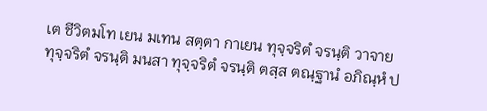เต ชีวิตมโท เยน มเทน สตฺตา กาเยน ทุจฺจริตํ จรนฺติ วาจาย ทุจฺจริตํ จรนฺติ มนสา ทุจฺจริตํ จรนฺติ ตสฺส ตณฺฐานํ อภิณฺหํ ป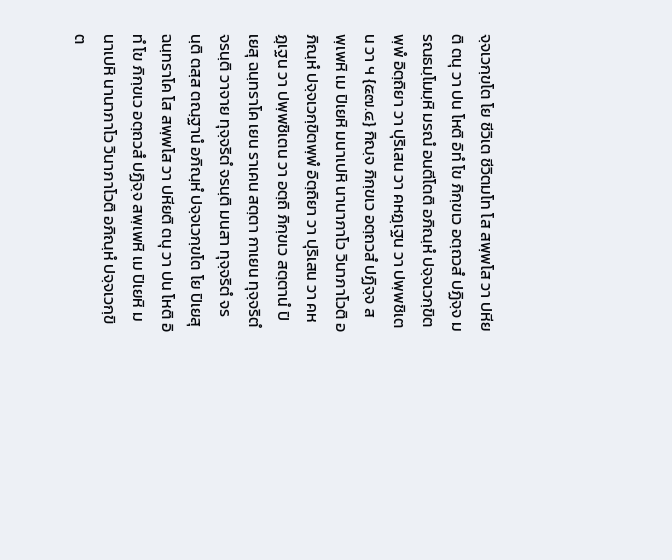จฺจเวกฺขโต โย ชีวิเต ชีวิตมโท โส สพฺพโส วา ปหียติ ตนุ วา ปน โหติ อิทํ โข ภิกฺขเว อตฺถวสํ ปฏิจฺจ มรณธมฺโมมฺหิ มรณํ อนตีโตติ อภิณฺหํ ปจฺจเวกฺขิตพฺพํ อิตฺถิยา วา ปุริเสน วา คหฏฺเฐน วา ปพฺพชิเตน วา ฯ {๕๗.๔} กิญฺจ ภิกฺขเว อตฺถวสํ ปฏิจฺจ สพฺเพหิ เม ปิเยหิ มนาเปหิ นานาภาโว วินาภาโวติ อภิณฺหํ ปจฺจเวกฺขิตพฺพํ อิตฺถิยา วา ปุริเสน วา คหฏฺเฐน วา ปพฺพชิเตน วา อตฺถิ ภิกฺขเว สตฺตานํ ปิเยสุ ฉนฺทราโค เยน ราเคน สตฺตา กาเยน ทุจฺจริตํ จรนฺติ วาจาย ทุจฺจริตํ จรนฺติ มนสา ทุจฺจริตํ จรนฺติ ตสฺส ตณฺฐานํ อภิณฺหํ ปจฺจเวกฺขโต โย ปิเยสุ ฉนฺทราโค โส สพฺพโส วา ปหียติ ตนุ วา ปน โหติ อิทํ โข ภิกฺขเว อตฺถวสํ ปฏิจฺจ สพฺเพหิ เม ปิเยหิ มนาเปหิ นานาภาโว วินาภาโวติ อภิณฺหํ ปจฺจเวกฺขิต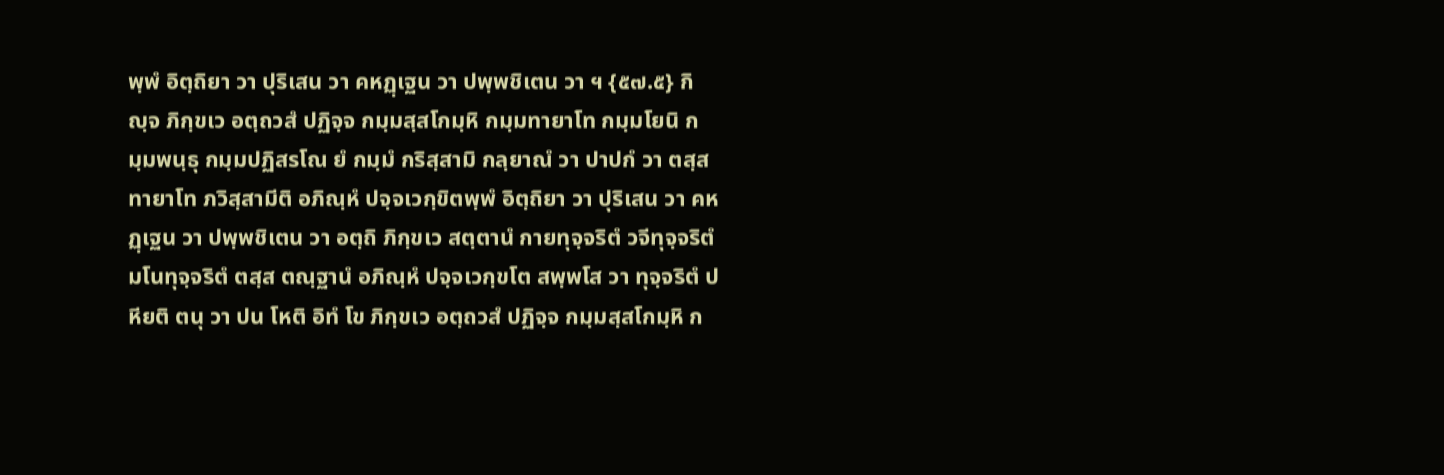พฺพํ อิตฺถิยา วา ปุริเสน วา คหฏฺเฐน วา ปพฺพชิเตน วา ฯ {๕๗.๕} กิญฺจ ภิกฺขเว อตฺถวสํ ปฏิจฺจ กมฺมสฺสโกมฺหิ กมฺมทายาโท กมฺมโยนิ กมฺมพนฺธุ กมฺมปฏิสรโณ ยํ กมฺมํ กริสฺสามิ กลฺยาณํ วา ปาปกํ วา ตสฺส ทายาโท ภวิสฺสามีติ อภิณฺหํ ปจฺจเวกฺขิตพฺพํ อิตฺถิยา วา ปุริเสน วา คหฏฺเฐน วา ปพฺพชิเตน วา อตฺถิ ภิกฺขเว สตฺตานํ กายทุจฺจริตํ วจีทุจฺจริตํ มโนทุจฺจริตํ ตสฺส ตณฺฐานํ อภิณฺหํ ปจฺจเวกฺขโต สพฺพโส วา ทุจฺจริตํ ปหียติ ตนุ วา ปน โหติ อิทํ โข ภิกฺขเว อตฺถวสํ ปฏิจฺจ กมฺมสฺสโกมฺหิ ก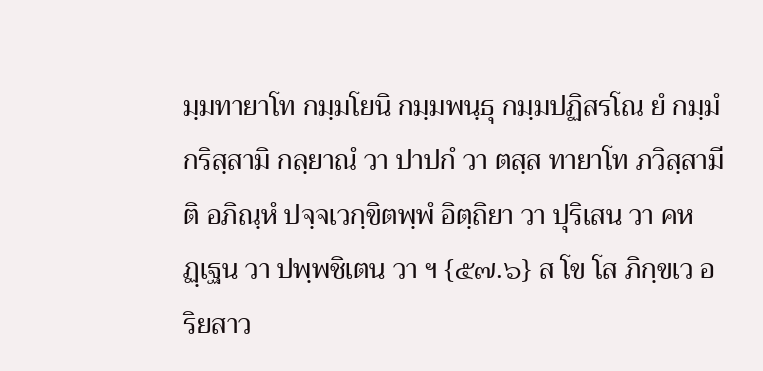มฺมทายาโท กมฺมโยนิ กมฺมพนฺธุ กมฺมปฏิสรโณ ยํ กมฺมํ กริสฺสามิ กลฺยาณํ วา ปาปกํ วา ตสฺส ทายาโท ภวิสฺสามีติ อภิณฺหํ ปจฺจเวกฺขิตพฺพํ อิตฺถิยา วา ปุริเสน วา คหฏฺเฐน วา ปพฺพชิเตน วา ฯ {๕๗.๖} ส โข โส ภิกฺขเว อริยสาว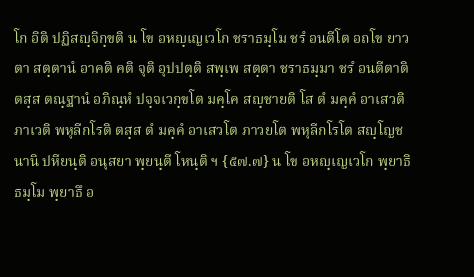โก อิติ ปฏิสญฺจิกฺขติ น โข อหญฺเญเวโก ชราธมฺโม ชรํ อนตีโต อถโข ยาวตา สตฺตานํ อาคติ คติ จุติ อุปปตฺติ สพฺเพ สตฺตา ชราธมฺมา ชรํ อนตีตาติ ตสฺส ตณฺฐานํ อภิณฺหํ ปจฺจเวกฺขโต มคฺโค สญฺชายติ โส ตํ มคฺคํ อาเสวติ ภาเวติ พหุลีกโรติ ตสฺส ตํ มคฺคํ อาเสวโต ภาวยโต พหุลีกโรโต สญฺโญชนานิ ปหียนฺติ อนุสยา พฺยนฺตี โหนฺติ ฯ {๕๗.๗} น โข อหญฺเญเวโก พฺยาธิธมฺโม พฺยาธึ อ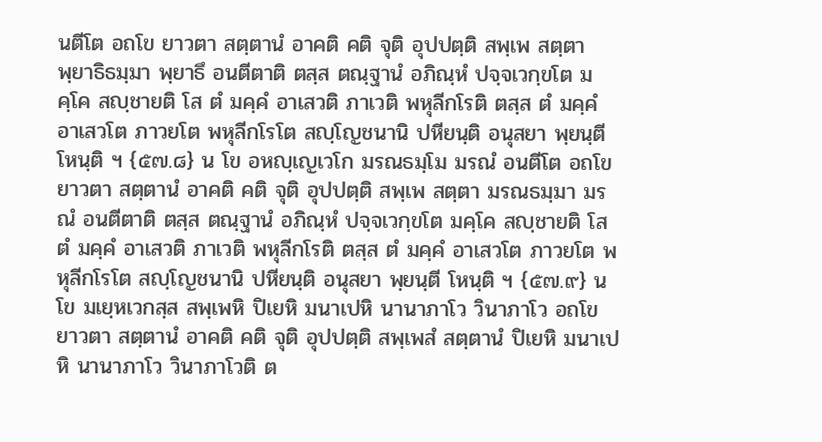นตีโต อถโข ยาวตา สตฺตานํ อาคติ คติ จุติ อุปปตฺติ สพฺเพ สตฺตา พฺยาธิธมฺมา พฺยาธึ อนตีตาติ ตสฺส ตณฺฐานํ อภิณฺหํ ปจฺจเวกฺขโต มคฺโค สญฺชายติ โส ตํ มคฺคํ อาเสวติ ภาเวติ พหุลีกโรติ ตสฺส ตํ มคฺคํ อาเสวโต ภาวยโต พหุลีกโรโต สญฺโญชนานิ ปหียนฺติ อนุสยา พฺยนฺตี โหนฺติ ฯ {๕๗.๘} น โข อหญฺเญเวโก มรณธมฺโม มรณํ อนตีโต อถโข ยาวตา สตฺตานํ อาคติ คติ จุติ อุปปตฺติ สพฺเพ สตฺตา มรณธมฺมา มรณํ อนตีตาติ ตสฺส ตณฺฐานํ อภิณฺหํ ปจฺจเวกฺขโต มคฺโค สญฺชายติ โส ตํ มคฺคํ อาเสวติ ภาเวติ พหุลีกโรติ ตสฺส ตํ มคฺคํ อาเสวโต ภาวยโต พหุลีกโรโต สญฺโญชนานิ ปหียนฺติ อนุสยา พฺยนฺตี โหนฺติ ฯ {๕๗.๙} น โข มเยฺหเวกสฺส สพฺเพหิ ปิเยหิ มนาเปหิ นานาภาโว วินาภาโว อถโข ยาวตา สตฺตานํ อาคติ คติ จุติ อุปปตฺติ สพฺเพสํ สตฺตานํ ปิเยหิ มนาเปหิ นานาภาโว วินาภาโวติ ต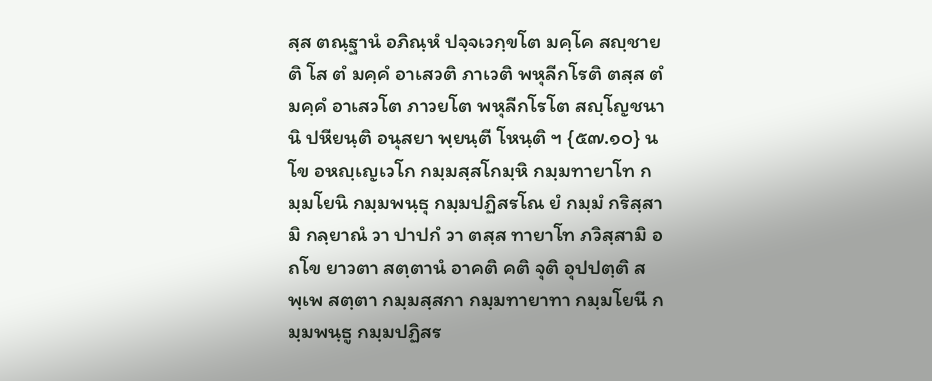สฺส ตณฺฐานํ อภิณฺหํ ปจฺจเวกฺขโต มคฺโค สญฺชายติ โส ตํ มคฺคํ อาเสวติ ภาเวติ พหุลีกโรติ ตสฺส ตํ มคฺคํ อาเสวโต ภาวยโต พหุลีกโรโต สญฺโญชนานิ ปหียนฺติ อนุสยา พฺยนฺตี โหนฺติ ฯ {๕๗.๑๐} น โข อหญฺเญเวโก กมฺมสฺสโกมฺหิ กมฺมทายาโท กมฺมโยนิ กมฺมพนฺธุ กมฺมปฏิสรโณ ยํ กมฺมํ กริสฺสามิ กลฺยาณํ วา ปาปกํ วา ตสฺส ทายาโท ภวิสฺสามิ อถโข ยาวตา สตฺตานํ อาคติ คติ จุติ อุปปตฺติ สพฺเพ สตฺตา กมฺมสฺสกา กมฺมทายาทา กมฺมโยนี กมฺมพนฺธู กมฺมปฏิสร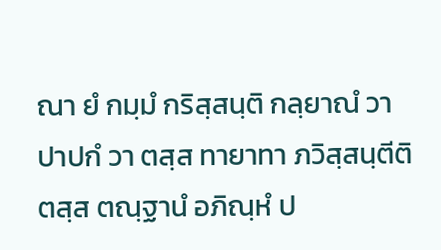ณา ยํ กมฺมํ กริสฺสนฺติ กลฺยาณํ วา ปาปกํ วา ตสฺส ทายาทา ภวิสฺสนฺตีติ ตสฺส ตณฺฐานํ อภิณฺหํ ป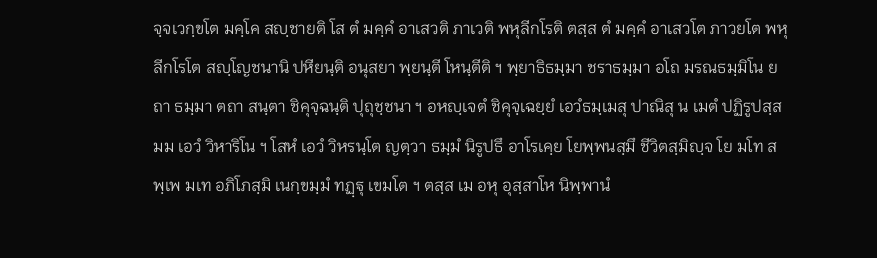จฺจเวกฺขโต มคฺโค สญฺชายติ โส ตํ มคฺคํ อาเสวติ ภาเวติ พหุลีกโรติ ตสฺส ตํ มคฺคํ อาเสวโต ภาวยโต พหุลีกโรโต สญฺโญชนานิ ปหียนฺติ อนุสยา พฺยนฺตี โหนฺตีติ ฯ พฺยาธิธมฺมา ชราธมฺมา อโถ มรณธมฺมิโน ยถา ธมฺมา ตถา สนฺตา ชิคุจฺฉนฺติ ปุถุชฺชนา ฯ อหญฺเจตํ ชิคุจฺเฉยฺยํ เอวํธมฺเมสุ ปาณิสุ น เมตํ ปฏิรูปสฺส มม เอวํ วิหาริโน ฯ โสหํ เอวํ วิหรนฺโต ญตฺวา ธมฺมํ นิรูปธึ อาโรเคฺย โยพฺพนสฺมึ ชีวิตสฺมิญฺจ โย มโท สพฺเพ มเท อภิโภสฺมิ เนกฺขมฺมํ ทฏฺฐุ เขมโต ฯ ตสฺส เม อหุ อุสฺสาโห นิพฺพานํ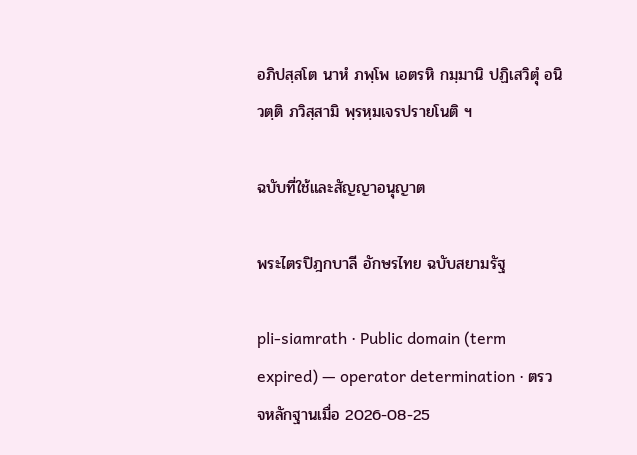อภิปสฺสโต นาหํ ภพฺโพ เอตรหิ กมฺมานิ ปฏิเสวิตุํ อนิวตฺติ ภวิสฺสามิ พฺรหฺมเจรปรายโนติ ฯ

ฉบับที่ใช้และสัญญาอนุญาต

พระไตรปิฎกบาลี อักษรไทย ฉบับสยามรัฐ

pli-siamrath · Public domain (term expired) — operator determination · ตรวจหลักฐานเมื่อ 2026-08-25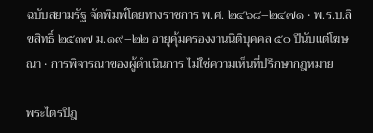ฉบับสยามรัฐ จัดพิมพ์โดยทางราชการ พ.ศ. ๒๔๖๘–๒๔๗๑ · พ.ร.บ.ลิขสิทธิ์ ๒๕๓๗ ม.๑๙–๒๒ อายุคุ้มครองงานนิติบุคคล ๕๐ ปีนับแต่โฆษณา · การพิจารณาของผู้ดำเนินการ ไม่ใช่ความเห็นที่ปรึกษากฎหมาย

พระไตรปิฎ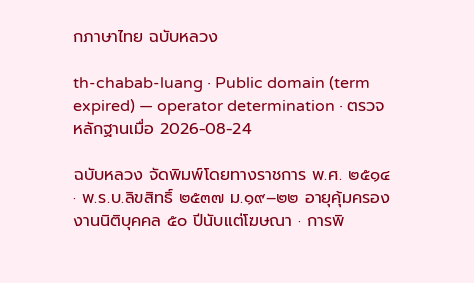กภาษาไทย ฉบับหลวง

th-chabab-luang · Public domain (term expired) — operator determination · ตรวจหลักฐานเมื่อ 2026-08-24

ฉบับหลวง จัดพิมพ์โดยทางราชการ พ.ศ. ๒๕๑๔ · พ.ร.บ.ลิขสิทธิ์ ๒๕๓๗ ม.๑๙–๒๒ อายุคุ้มครองงานนิติบุคคล ๕๐ ปีนับแต่โฆษณา · การพิ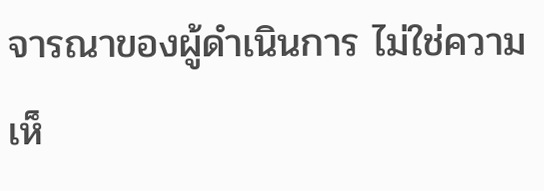จารณาของผู้ดำเนินการ ไม่ใช่ความเห็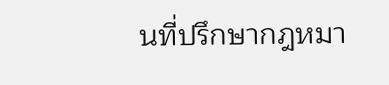นที่ปรึกษากฎหมา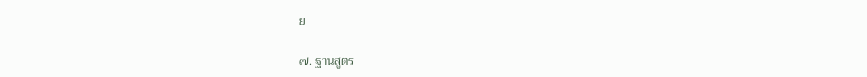ย

๗. ฐานสูตร